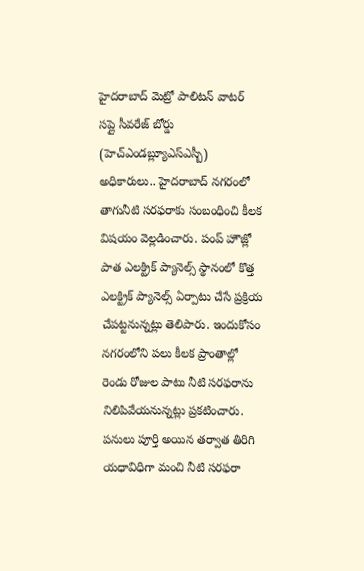హైదరాబాద్ మెట్రో పాలిటన్ వాటర్ సప్లై సీవరేజ్ బోర్డు (హెచ్ఎండబ్ల్యూఎస్ఎస్బీ) అధికారులు.. హైదరాబాద్ నగరంలో తాగునీటి సరఫరాకు సంబంధించి కీలక విషయం వెల్లడించారు. పంప్ హౌజ్లో పాత ఎలక్ట్రిక్ ప్యానెల్స్ స్థానంలో కొత్త ఎలక్ట్రిక్ ప్యానెల్స్ ఏర్పాటు చేసే ప్రక్రియ చేపట్టనున్నట్లు తెలిపారు. ఇందుకోసం నగరంలోని పలు కీలక ప్రాంతాల్లో రెండు రోజుల పాటు నీటి సరఫరాను నిలిపివేయనున్నట్లు ప్రకటించారు. పనులు పూర్తి అయిన తర్వాత తిరిగి యధావిధిగా మంచి నీటి సరఫరా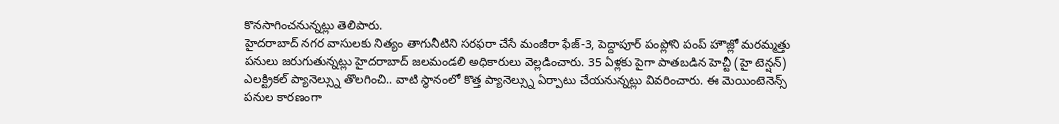కొనసాగించనున్నట్లు తెలిపారు.
హైదరాబాద్ నగర వాసులకు నిత్యం తాగునీటిని సరఫరా చేసే మంజీరా ఫేజ్-3, పెద్దాపూర్ పంప్లోని పంప్ హౌజ్లో మరమ్మత్తు పనులు జరుగుతున్నట్లు హైదరాబాద్ జలమండలి అధికారులు వెల్లడించారు. 35 ఏళ్లకు పైగా పాతబడిన హెచ్టీ (హై టెన్షన్) ఎలక్ట్రికల్ ప్యానెల్స్ను తొలగించి.. వాటి స్థానంలో కొత్త ప్యానెల్స్ను ఏర్పాటు చేయనున్నట్లు వివరించారు. ఈ మెయింటెనెన్స్ పనుల కారణంగా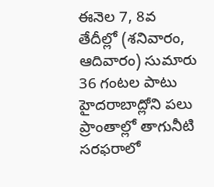ఈనెల 7, 8వ తేదీల్లో (శనివారం, ఆదివారం) సుమారు 36 గంటల పాటు హైదరాబాద్లోని పలు ప్రాంతాల్లో తాగునీటి సరఫరాలో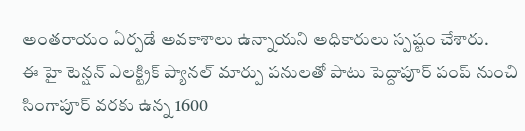అంతరాయం ఏర్పడే అవకాశాలు ఉన్నాయని అధికారులు స్పష్టం చేశారు.
ఈ హై టెన్షన్ ఎలక్ట్రిక్ ప్యానల్ మార్పు పనులతో పాటు పెద్దాపూర్ పంప్ నుంచి సింగాపూర్ వరకు ఉన్న 1600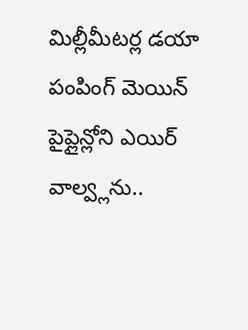మిల్లీమీటర్ల డయా పంపింగ్ మెయిన్ పైప్లైన్లోని ఎయిర్ వాల్వ్లను..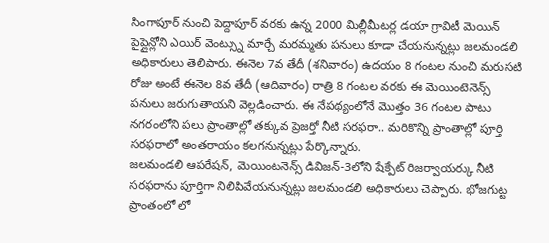సింగాపూర్ నుంచి పెద్దాపూర్ వరకు ఉన్న 2000 మిల్లీమీటర్ల డయా గ్రావిటీ మెయిన్ పైప్లైన్లోని ఎయిర్ వెంట్స్ను మార్చే మరమ్మతు పనులు కూడా చేయనున్నట్లు జలమండలి అధికారులు తెలిపారు. ఈనెల 7వ తేదీ (శనివారం) ఉదయం 8 గంటల నుంచి మరుసటి రోజు అంటే ఈనెల 8వ తేదీ (ఆదివారం) రాత్రి 8 గంటల వరకు ఈ మెయింటెనెన్స్ పనులు జరుగుతాయని వెల్లడించారు. ఈ నేపథ్యంలోనే మొత్తం 36 గంటల పాటు నగరంలోని పలు ప్రాంతాల్లో తక్కువ ప్రెజర్తో నీటి సరఫరా.. మరికొన్ని ప్రాంతాల్లో పూర్తి సరఫరాలో అంతరాయం కలగనున్నట్లు పేర్కొన్నారు.
జలమండలి ఆపరేషన్, మెయింటనెన్స్ డివిజన్-3లోని షేక్పేట్ రిజర్వాయర్కు నీటి సరఫరాను పూర్తిగా నిలిపివేయనున్నట్లు జలమండలి అధికారులు చెప్పారు. భోజగుట్ట ప్రాంతంలో లో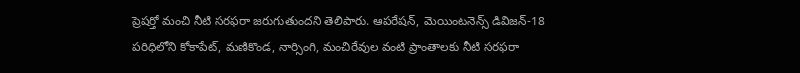ప్రెషర్తో మంచి నీటి సరఫరా జరుగుతుందని తెలిపారు. ఆపరేషన్, మెయింటనెన్స్ డివిజన్-18 పరిధిలోని కోకాపేట్, మణికొండ, నార్సింగి, మంచిరేవుల వంటి ప్రాంతాలకు నీటి సరఫరా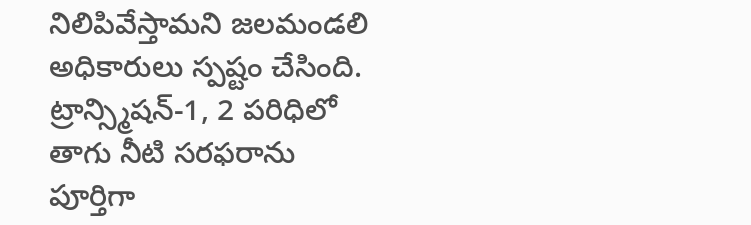నిలిపివేస్తామని జలమండలి అధికారులు స్పష్టం చేసింది. ట్రాన్స్మిషన్-1, 2 పరిధిలో తాగు నీటి సరఫరాను పూర్తిగా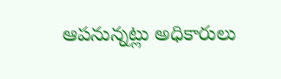ఆపనున్నట్లు అధికారులు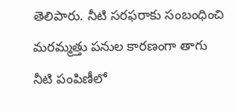తెలిపారు. నీటి సరఫరాకు సంబంధించి మరమ్మత్తు పనుల కారణంగా తాగు నీటి పంపిణీలో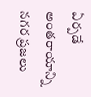ఏర్పడే అంతరాయాన్ని నగర ప్రజలు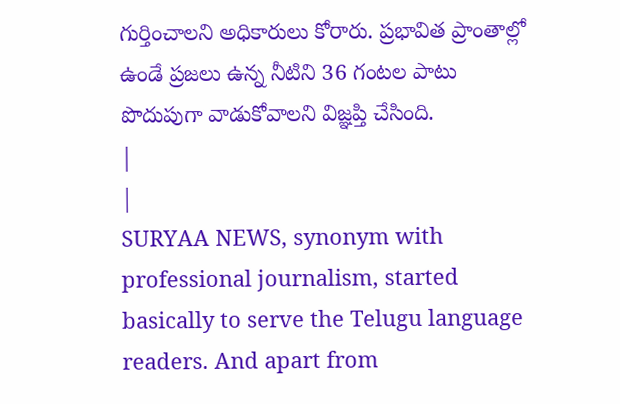గుర్తించాలని అధికారులు కోరారు. ప్రభావిత ప్రాంతాల్లో ఉండే ప్రజలు ఉన్న నీటిని 36 గంటల పాటు పొదుపుగా వాడుకోవాలని విజ్ఞప్తి చేసింది.
|
|
SURYAA NEWS, synonym with professional journalism, started basically to serve the Telugu language readers. And apart from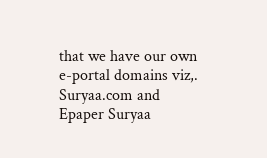that we have our own e-portal domains viz,. Suryaa.com and Epaper Suryaa